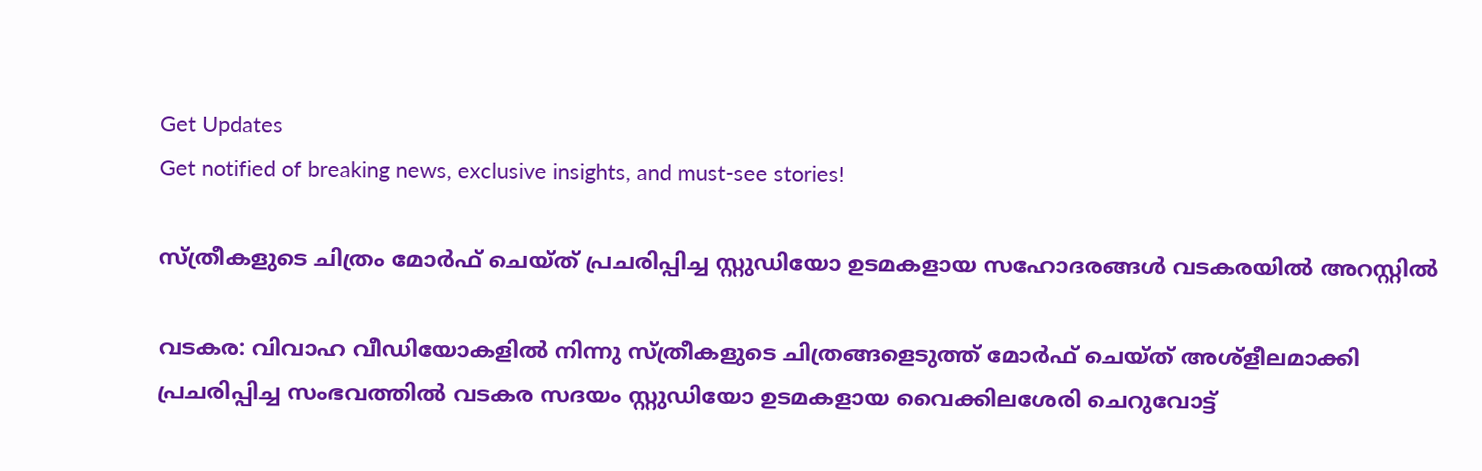Get Updates
Get notified of breaking news, exclusive insights, and must-see stories!

സ്ത്രീകളുടെ ചിത്രം മോര്‍ഫ് ചെയ്ത് പ്രചരിപ്പിച്ച സ്റ്റുഡിയോ ഉടമകളായ സഹോദരങ്ങൾ വടകരയിൽ അറസ്റ്റിൽ

വടകര: വിവാഹ വീഡിയോകളില്‍ നിന്നു സ്ത്രീകളുടെ ചിത്രങ്ങളെടുത്ത് മോര്‍ഫ് ചെയ്ത് അശ്ളീലമാക്കി പ്രചരിപ്പിച്ച സംഭവത്തില്‍ വടകര സദയം സ്റ്റുഡിയോ ഉടമകളായ വൈക്കിലശേരി ചെറുവോട്ട്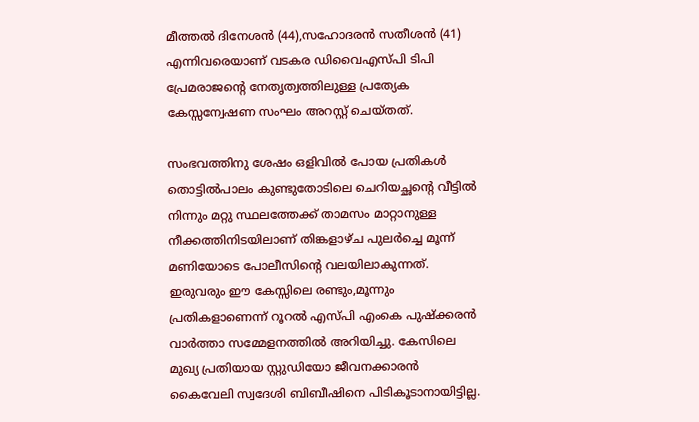മീത്തല്‍ ദിനേശന്‍ (44),സഹോദരൻ സതീശന്‍ (41) എന്നിവരെയാണ് വടകര ഡിവൈഎസ്പി ടിപി പ്രേമരാജന്റെ നേതൃത്വത്തിലുള്ള പ്രത്യേക കേസ്സന്വേഷണ സംഘം അറസ്റ്റ് ചെയ്തത്.

സംഭവത്തിനു ശേഷം ഒളിവിൽ പോയ പ്രതികൾ തൊട്ടില്‍പാലം കുണ്ടുതോടിലെ ചെറിയച്ഛന്റെ വീട്ടിൽ നിന്നും മറ്റു സ്ഥലത്തേക്ക് താമസം മാറ്റാനുള്ള നീക്കത്തിനിടയിലാണ് തിങ്കളാഴ്ച പുലർച്ചെ മൂന്ന് മണിയോടെ പോലീസിന്റെ വലയിലാകുന്നത്. ഇരുവരും ഈ കേസ്സിലെ രണ്ടും,മൂന്നും പ്രതികളാണെന്ന് റൂറൽ എസ്പി എംകെ പുഷ്ക്കരൻ വാർത്താ സമ്മേളനത്തിൽ അറിയിച്ചു. കേസിലെ മുഖ്യ പ്രതിയായ സ്റ്റുഡിയോ ജീവനക്കാരന്‍ കൈവേലി സ്വദേശി ബിബീഷിനെ പിടികൂടാനായിട്ടില്ല.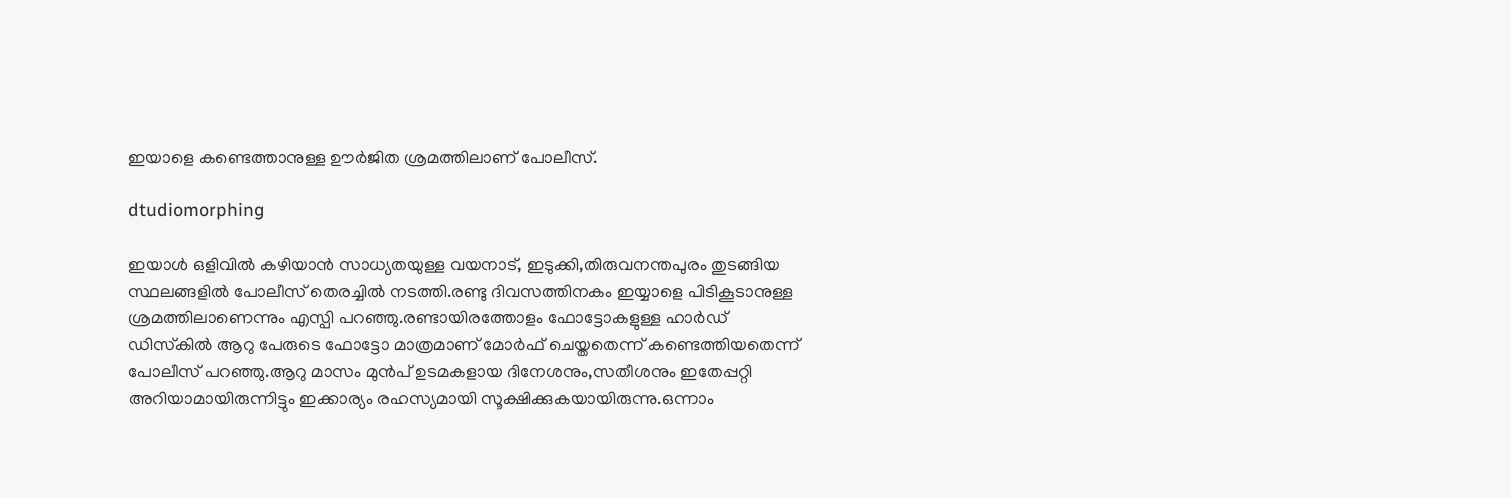ഇയാളെ കണ്ടെത്താനുള്ള ഊര്‍ജിത ശ്രമത്തിലാണ് പോലീസ്.

dtudiomorphing

ഇയാള്‍ ഒളിവില്‍ കഴിയാന്‍ സാധ്യതയുള്ള വയനാട്, ഇടുക്കി,തിരുവനന്തപുരം തുടങ്ങിയ സ്ഥലങ്ങളില്‍ പോലീസ് തെരച്ചില്‍ നടത്തി.രണ്ടു ദിവസത്തിനകം ഇയ്യാളെ പിടികൂടാനുള്ള ശ്രമത്തിലാണെന്നും എസ്പി പറഞ്ഞു.രണ്ടായിരത്തോളം ഫോട്ടോകളുള്ള ഹാർഡ് ഡിസ്‌കിൽ ആറു പേരുടെ ഫോട്ടോ മാത്രമാണ് മോർഫ് ചെയ്തതെന്ന് കണ്ടെത്തിയതെന്ന് പോലീസ് പറഞ്ഞു.ആറു മാസം മുൻപ് ഉടമകളായ ദിനേശനും,സതീശനും ഇതേപ്പറ്റി അറിയാമായിരുന്നിട്ടും ഇക്കാര്യം രഹസ്യമായി സൂക്ഷിക്കുകയായിരുന്നു.ഒന്നാം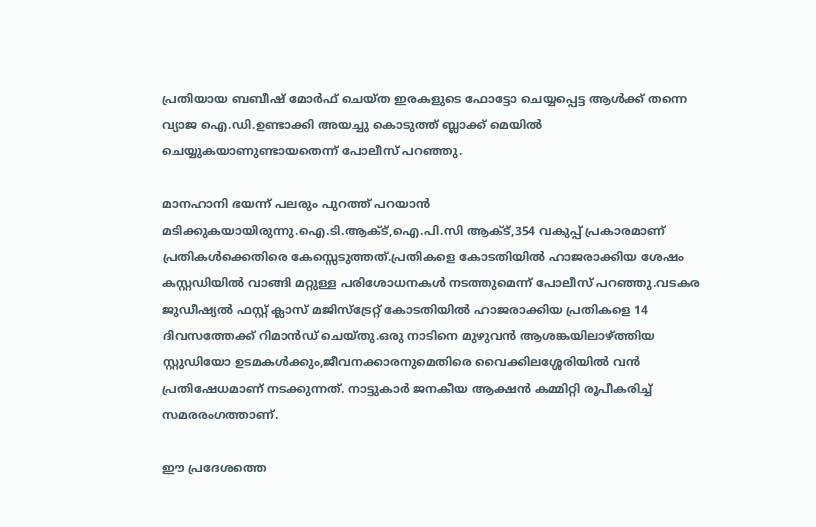പ്രതിയായ ബബീഷ് മോർഫ് ചെയ്ത ഇരകളുടെ ഫോട്ടോ ചെയ്യപ്പെട്ട ആൾക്ക് തന്നെ വ്യാജ ഐ.ഡി.ഉണ്ടാക്കി അയച്ചു കൊടുത്ത് ബ്ലാക്ക് മെയിൽ ചെയ്യുകയാണുണ്ടായതെന്ന് പോലീസ് പറഞ്ഞു.

മാനഹാനി ഭയന്ന് പലരും പുറത്ത് പറയാൻ മടിക്കുകയായിരുന്നു.ഐ.ടി.ആക്ട്,ഐ.പി.സി ആക്ട്,354 വകുപ്പ് പ്രകാരമാണ് പ്രതികൾക്കെതിരെ കേസ്സെടുത്തത്.പ്രതികളെ കോടതിയിൽ ഹാജരാക്കിയ ശേഷം കസ്റ്റഡിയിൽ വാങ്ങി മറ്റുള്ള പരിശോധനകൾ നടത്തുമെന്ന് പോലീസ് പറഞ്ഞു.വടകര ജുഡീഷ്യൽ ഫസ്റ്റ് ക്ലാസ് മജിസ്‌ട്രേറ്റ് കോടതിയിൽ ഹാജരാക്കിയ പ്രതികളെ 14 ദിവസത്തേക്ക് റിമാൻഡ് ചെയ്തു.ഒരു നാടിനെ മുഴുവൻ ആശങ്കയിലാഴ്ത്തിയ സ്റ്റുഡിയോ ഉടമകൾക്കും,ജീവനക്കാരനുമെതിരെ വൈക്കിലശ്ശേരിയിൽ വൻ പ്രതിഷേധമാണ് നടക്കുന്നത്. നാട്ടുകാര്‍ ജനകീയ ആക്ഷന്‍ കമ്മിറ്റി രൂപീകരിച്ച് സമരരംഗത്താണ്.

ഈ പ്രദേശത്തെ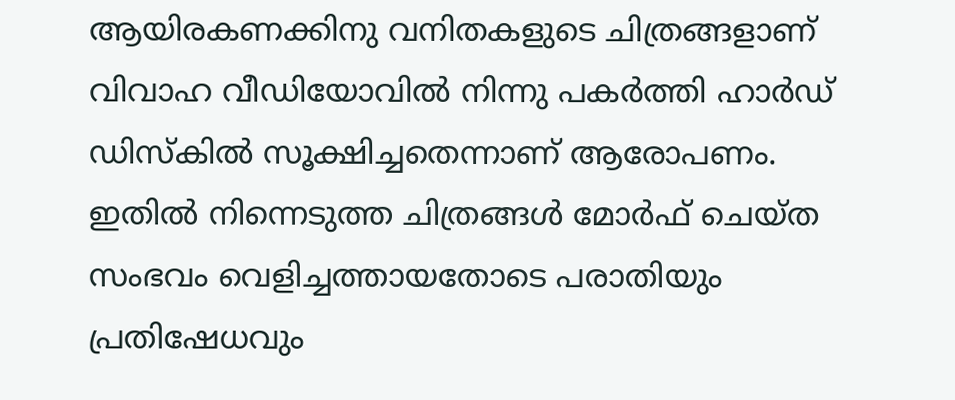ആയിരകണക്കിനു വനിതകളുടെ ചിത്രങ്ങളാണ് വിവാഹ വീഡിയോവില്‍ നിന്നു പകര്‍ത്തി ഹാര്‍ഡ് ഡിസ്കില്‍ സൂക്ഷിച്ചതെന്നാണ് ആരോപണം. ഇതില്‍ നിന്നെടുത്ത ചിത്രങ്ങള്‍ മോര്‍ഫ് ചെയ്ത സംഭവം വെളിച്ചത്തായതോടെ പരാതിയും പ്രതിഷേധവും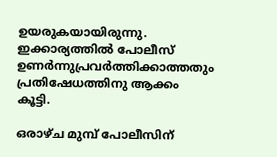ഉയരുകയായിരുന്നു. ഇക്കാര്യത്തില്‍ പോലീസ് ഉണര്‍ന്നുപ്രവര്‍ത്തിക്കാത്തതും പ്രതിഷേധത്തിനു ആക്കം കൂട്ടി.

ഒരാഴ്ച മുമ്പ് പോലീസിന്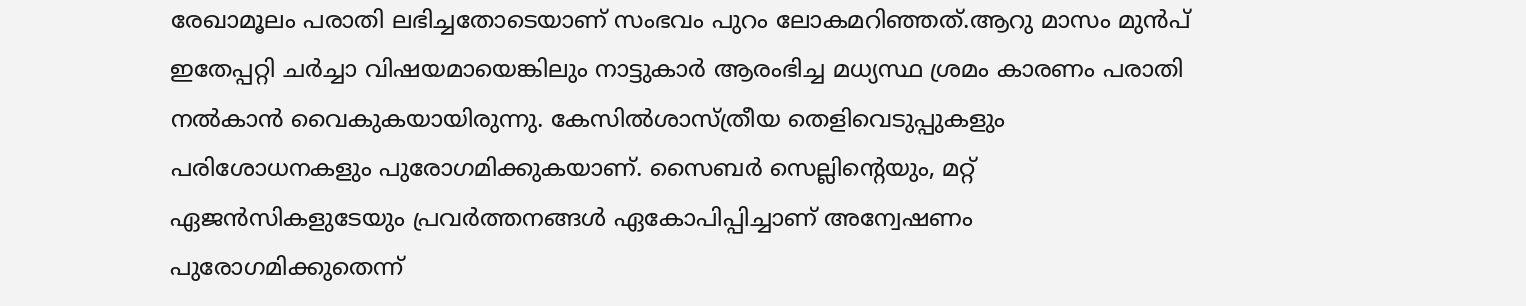രേഖാമൂലം പരാതി ലഭിച്ചതോടെയാണ് സംഭവം പുറം ലോകമറിഞ്ഞത്.ആറു മാസം മുൻപ് ഇതേപ്പറ്റി ചർച്ചാ വിഷയമായെങ്കിലും നാട്ടുകാർ ആരംഭിച്ച മധ്യസ്ഥ ശ്രമം കാരണം പരാതി നൽകാൻ വൈകുകയായിരുന്നു. കേസില്‍ശാസ്ത്രീയ തെളിവെടുപ്പുകളും പരിശോധനകളും പുരോഗമിക്കുകയാണ്. സൈബര്‍ സെല്ലിന്റെയും, മറ്റ് ഏജന്‍സികളുടേയും പ്രവര്‍ത്തനങ്ങള്‍ ഏകോപിപ്പിച്ചാണ് അന്വേഷണം പുരോഗമിക്കുതെന്ന്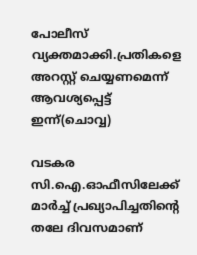പോലീസ് വ്യക്തമാക്കി.പ്രതികളെ അറസ്റ്റ് ചെയ്യണമെന്ന് ആവശ്യപ്പെട്ട് ഇന്ന്(ചൊവ്വ)

വടകര സി.ഐ.ഓഫീസിലേക്ക് മാർച്ച് പ്രഖ്യാപിച്ചതിന്റെ തലേ ദിവസമാണ്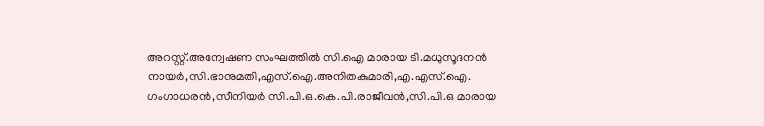അറസ്റ്റ്.അന്വേഷണ സംഘത്തിൽ സി.ഐ മാരായ ടി.മധുസൂദനൻ നായർ,സി.ഭാനുമതി,എസ്.ഐ.അനിതകുമാരി,എ.എസ്.ഐ.
ഗംഗാധരൻ,സീനിയർ സി.പി.ഒ.കെ.പി.രാജീവൻ,സി.പി.ഒ മാരായ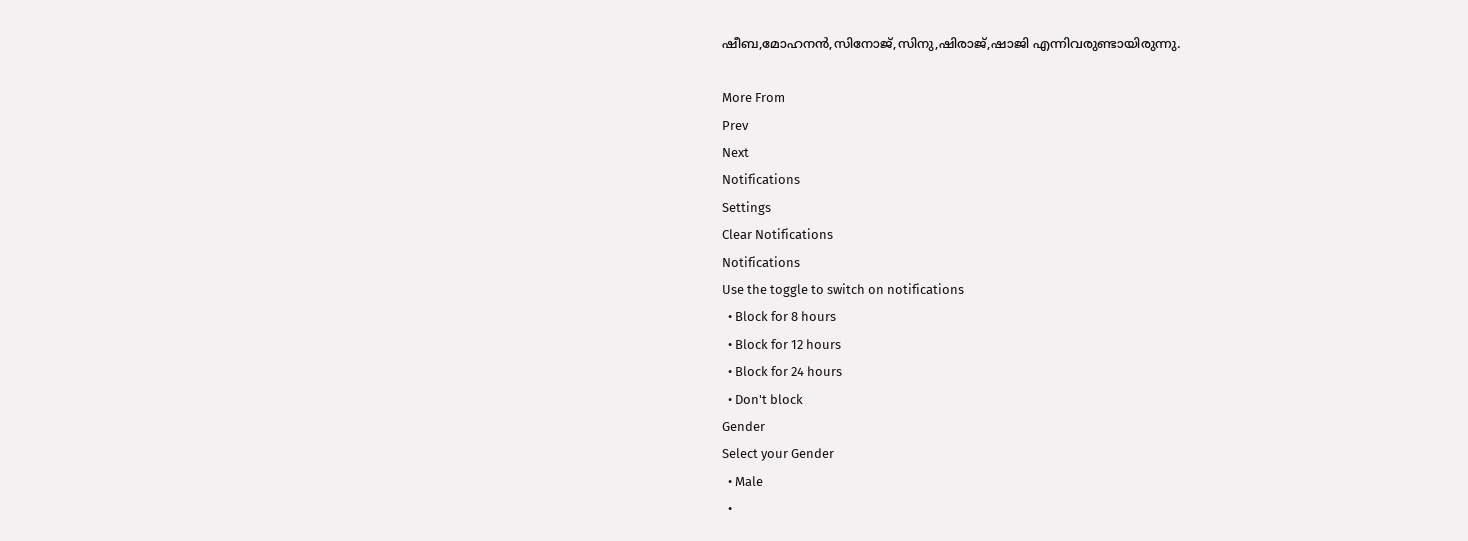ഷീബ,മോഹനൻ,സിനോജ്,സിനു,ഷിരാജ്‌,ഷാജി എന്നിവരുണ്ടായിരുന്നു.

More From
Prev
Next
Notifications
Settings
Clear Notifications
Notifications
Use the toggle to switch on notifications
  • Block for 8 hours
  • Block for 12 hours
  • Block for 24 hours
  • Don't block
Gender
Select your Gender
  • Male
  •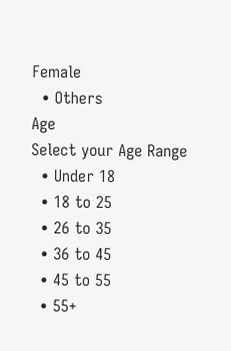Female
  • Others
Age
Select your Age Range
  • Under 18
  • 18 to 25
  • 26 to 35
  • 36 to 45
  • 45 to 55
  • 55+